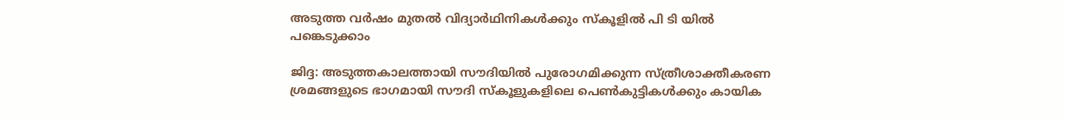അടുത്ത വര്‍ഷം മുതല്‍ വിദ്യാര്‍ഥിനികള്‍ക്കും സ്‌കൂളില്‍ പി ടി യില്‍ പങ്കെടുക്കാം

ജിദ്ദ: അടുത്തകാലത്തായി സൗദിയില്‍ പുരോഗമിക്കുന്ന സ്ത്രീശാക്തീകരണ ശ്രമങ്ങളുടെ ഭാഗമായി സൗദി സ്‌കൂളുകളിലെ പെണ്‍കുട്ടികള്‍ക്കും കായിക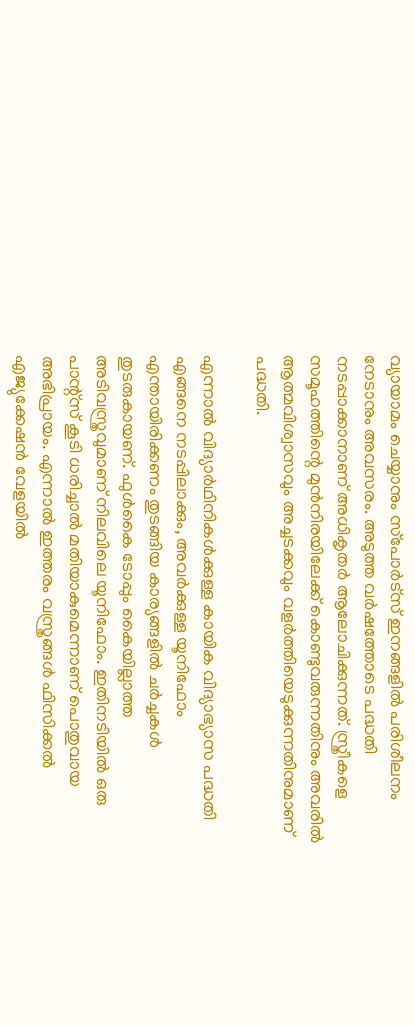വ്യായാമം ചെയ്യാനും സ്‌പോര്‍ട്‌സ് ഇനങ്ങളില്‍ പരിശീലനം നേടാനും അവസരം. അടുത്ത വര്‍ഷത്തോടെ പദ്ധതി നടപ്പാക്കാനാണ് അധികൃതര്‍ ആലോചിക്കുന്നത്. സ്ത്രീകളെ സമൂഹത്തിന്റെ മുന്‍നിരയിലേക്ക് കൊണ്ടുവരുന്നതിനും അവരില്‍ ആത്മവിശ്വാസവും അച്ചടക്കവും വളര്‍ത്തിയെടുക്കുന്നതിനുമാണ് പദ്ധതി.

എന്നാല്‍ വിദ്യാര്‍ഥിനികള്‍ക്കുള്ള കായിക വിദ്യാഭ്യാസ പദ്ധതി എങ്ങനെ നടപ്പിലാക്കും, അവര്‍ക്കുള്ള യൂനിഫോം എന്തായിരിക്കണം തുടങ്ങിയ കാര്യങ്ങളില്‍ ചര്‍ച്ചകള്‍ തുടരുകായണ്. ഫുള്‍കൈ ടോപ്പും കൈയില്ലാത്ത അടിവസ്ത്രവുമാണ് നിലവിലെ യൂനിഫോം. ഇതിനടിയില്‍ ഒരു പാന്റ്‌സ് കൂടി ധരിച്ചാല്‍ മതിയാകുമെന്നാണ് പൊതുവായ അഭിപ്രായം. എന്നാല്‍ ഇത്തരം വസ്ത്രങ്ങള്‍ ഫിസിക്കല്‍ എജ്യുക്കേഷന്‍ വേളയില്‍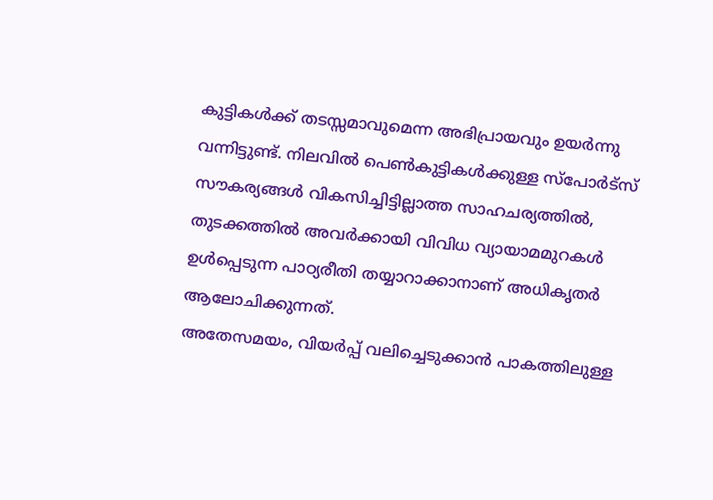കുട്ടികള്‍ക്ക് തടസ്സമാവുമെന്ന അഭിപ്രായവും ഉയര്‍ന്നു വന്നിട്ടുണ്ട്. നിലവില്‍ പെണ്‍കുട്ടികള്‍ക്കുള്ള സ്‌പോര്‍ട്‌സ് സൗകര്യങ്ങള്‍ വികസിച്ചിട്ടില്ലാത്ത സാഹചര്യത്തില്‍, തുടക്കത്തില്‍ അവര്‍ക്കായി വിവിധ വ്യായാമമുറകള്‍ ഉള്‍പ്പെടുന്ന പാഠ്യരീതി തയ്യാറാക്കാനാണ് അധികൃതര്‍ ആലോചിക്കുന്നത്.
അതേസമയം, വിയര്‍പ്പ് വലിച്ചെടുക്കാന്‍ പാകത്തിലുള്ള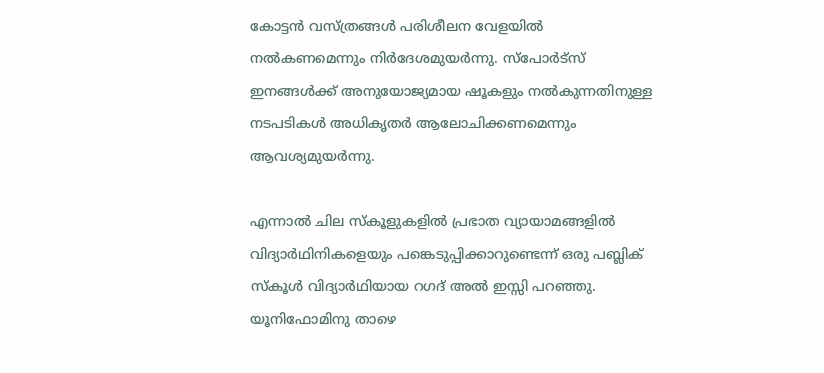കോട്ടന്‍ വസ്ത്രങ്ങള്‍ പരിശീലന വേളയില്‍ നല്‍കണമെന്നും നിര്‍ദേശമുയര്‍ന്നു. സ്‌പോര്‍ട്‌സ് ഇനങ്ങള്‍ക്ക് അനുയോജ്യമായ ഷൂകളും നല്‍കുന്നതിനുള്ള നടപടികള്‍ അധികൃതര്‍ ആലോചിക്കണമെന്നും ആവശ്യമുയര്‍ന്നു.

എന്നാല്‍ ചില സ്‌കൂളുകളില്‍ പ്രഭാത വ്യായാമങ്ങളില്‍ വിദ്യാര്‍ഥിനികളെയും പങ്കെടുപ്പിക്കാറുണ്ടെന്ന് ഒരു പബ്ലിക് സ്‌കൂള്‍ വിദ്യാര്‍ഥിയായ റഗദ് അല്‍ ഇസ്സി പറഞ്ഞു. യൂനിഫോമിനു താഴെ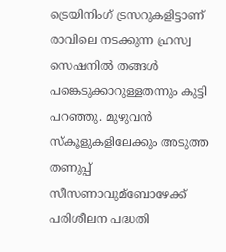ട്രെയിനിംഗ് ട്രസറുകളിട്ടാണ് രാവിലെ നടക്കുന്ന ഹ്രസ്വ സെഷനില്‍ തങ്ങള്‍ പങ്കെടുക്കാറുള്ളതന്നും കുട്ടി പറഞ്ഞു. മുഴുവന്‍ സ്‌കൂളുകളിലേക്കും അടുത്ത തണുപ്പ് സീസണാവുമ്‌ബോഴേക്ക് പരിശീലന പദ്ധതി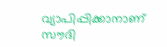വ്യാപിപ്പിക്കാനാണ് സൗദി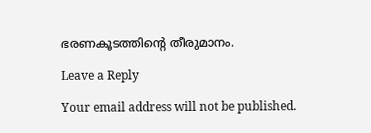ഭരണകൂടത്തിന്റെ തീരുമാനം.

Leave a Reply

Your email address will not be published.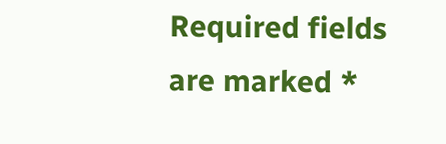Required fields are marked *